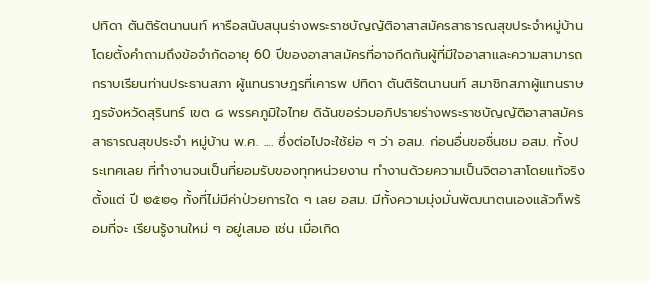ปทิดา ตันติรัตนานนท์ หารือสนับสนุนร่างพระราชบัญญัติอาสาสมัครสาธารณสุขประจำหมู่บ้าน โดยตั้งคำถามถึงข้อจำกัดอายุ 60 ปีของอาสาสมัครที่อาจกีดกันผู้ที่มีใจอาสาและความสามารถ
กราบเรียนท่านประธานสภา ผู้แทนราษฎรที่เคารพ ปทิดา ตันติรัตนานนท์ สมาชิกสภาผู้แทนราษฎรจังหวัดสุรินทร์ เขต ๘ พรรคภูมิใจไทย ดิฉันขอร่วมอภิปรายร่างพระราชบัญญัติอาสาสมัครสาธารณสุขประจำ หมู่บ้าน พ.ศ. .... ซึ่งต่อไปจะใช้ย่อ ๆ ว่า อสม. ก่อนอื่นขอชื่นชม อสม. ทั้งประเทศเลย ที่ทำงานจนเป็นที่ยอมรับของทุกหน่วยงาน ทำงานด้วยความเป็นจิตอาสาโดยแท้จริงตั้งแต่ ปี ๒๕๒๑ ทั้งที่ไม่มีค่าป่วยการใด ๆ เลย อสม. มีทั้งความมุ่งมั่นพัฒนาตนเองแล้วก็พร้อมที่จะ เรียนรู้งานใหม่ ๆ อยู่เสมอ เช่น เมื่อเกิด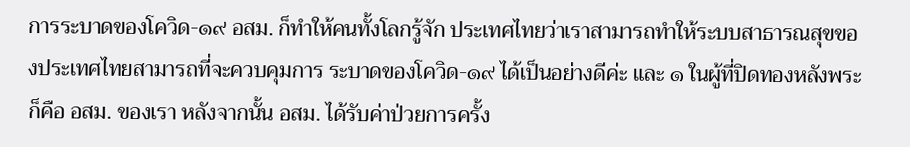การระบาดของโควิด-๑๙ อสม. ก็ทำให้คนทั้งโลกรู้จัก ประเทศไทยว่าเราสามารถทำให้ระบบสาธารณสุขของประเทศไทยสามารถที่จะควบคุมการ ระบาดของโควิด-๑๙ ได้เป็นอย่างดีค่ะ และ ๑ ในผู้ที่ปิดทองหลังพระก็คือ อสม. ของเรา หลังจากนั้น อสม. ได้รับค่าป่วยการครั้ง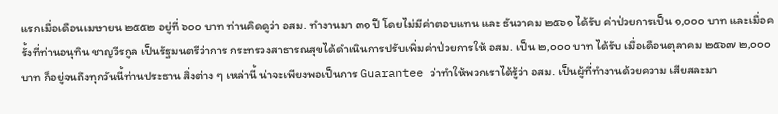แรกเมื่อเดือนเมษายน ๒๕๕๒ อยู่ที่ ๖๐๐ บาท ท่านคิดดูว่า อสม. ทำงานมา ๓๑ ปี โดยไม่มีค่าตอบแทน และ ธันวาคม ๒๕๖๑ ได้รับ ค่าป่วยการเป็น ๑,๐๐๐ บาท และเมื่อครั้งที่ท่านอนุทิน ชาญวีรกูล เป็นรัฐมนตรีว่าการ กระทรวงสาธารณสุขได้ดำเนินการปรับเพิ่มค่าป่วยการให้ อสม. เป็น ๒,๐๐๐ บาท ได้รับ เมื่อเดือนตุลาคม ๒๕๖๗ ๒,๐๐๐ บาท ก็อยู่จนถึงทุกวันนี้ท่านประธาน สิ่งต่าง ๆ เหล่านี้ น่าจะเพียงพอเป็นการ Guarantee ว่าทำให้พวกเราได้รู้ว่า อสม. เป็นผู้ที่ทำงานด้วยความ เสียสละมา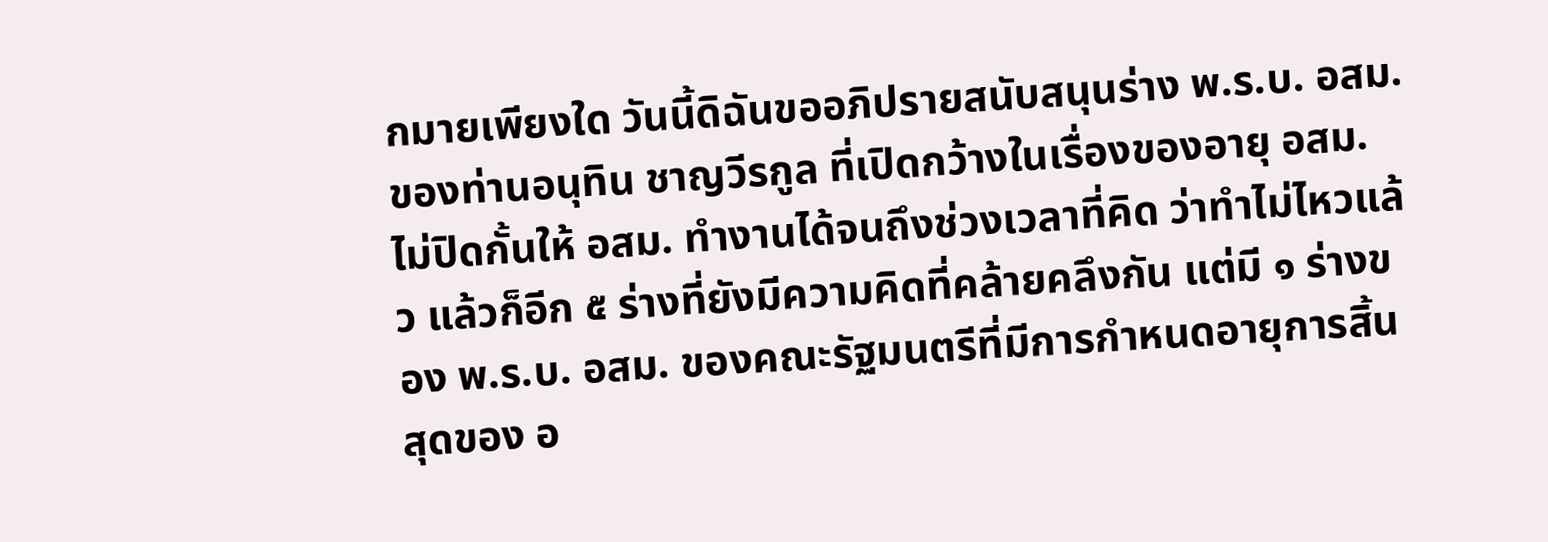กมายเพียงใด วันนี้ดิฉันขออภิปรายสนับสนุนร่าง พ.ร.บ. อสม. ของท่านอนุทิน ชาญวีรกูล ที่เปิดกว้างในเรื่องของอายุ อสม. ไม่ปิดกั้นให้ อสม. ทำงานได้จนถึงช่วงเวลาที่คิด ว่าทำไม่ไหวแล้ว แล้วก็อีก ๕ ร่างที่ยังมีความคิดที่คล้ายคลึงกัน แต่มี ๑ ร่างของ พ.ร.บ. อสม. ของคณะรัฐมนตรีที่มีการกำหนดอายุการสิ้นสุดของ อ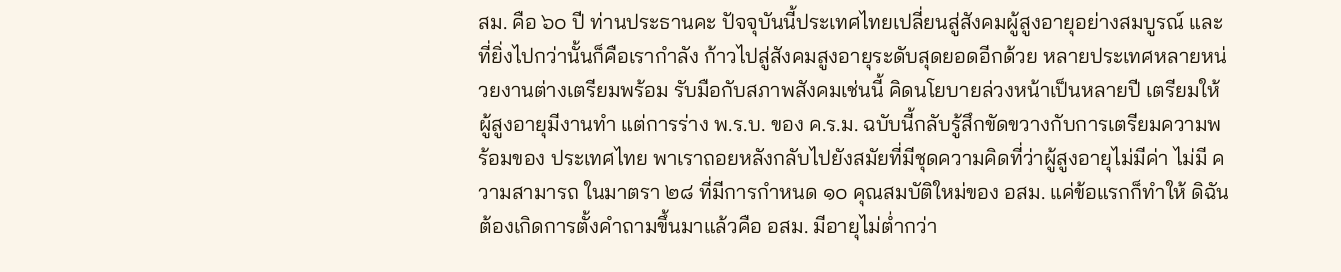สม. คือ ๖๐ ปี ท่านประธานคะ ปัจจุบันนี้ประเทศไทยเปลี่ยนสู่สังคมผู้สูงอายุอย่างสมบูรณ์ และที่ยิ่งไปกว่านั้นก็คือเรากำลัง ก้าวไปสู่สังคมสูงอายุระดับสุดยอดอีกด้วย หลายประเทศหลายหน่วยงานต่างเตรียมพร้อม รับมือกับสภาพสังคมเช่นนี้ คิดนโยบายล่วงหน้าเป็นหลายปี เตรียมให้ผู้สูงอายุมีงานทำ แต่การร่าง พ.ร.บ. ของ ค.ร.ม. ฉบับนี้กลับรู้สึกขัดขวางกับการเตรียมความพร้อมของ ประเทศไทย พาเราถอยหลังกลับไปยังสมัยที่มีชุดความคิดที่ว่าผู้สูงอายุไม่มีค่า ไม่มี ความสามารถ ในมาตรา ๒๘ ที่มีการกำหนด ๑๐ คุณสมบัติใหม่ของ อสม. แค่ข้อแรกก็ทำให้ ดิฉันต้องเกิดการตั้งคำถามขึ้นมาแล้วคือ อสม. มีอายุไม่ต่ำกว่า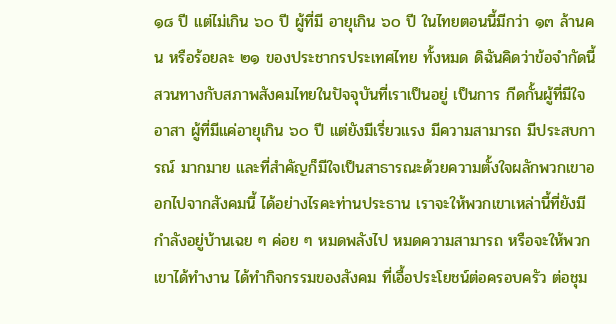๑๘ ปี แต่ไม่เกิน ๖๐ ปี ผู้ที่มี อายุเกิน ๖๐ ปี ในไทยตอนนี้มีกว่า ๑๓ ล้านคน หรือร้อยละ ๒๑ ของประชากรประเทศไทย ทั้งหมด ดิฉันคิดว่าข้อจำกัดนี้สวนทางกับสภาพสังคมไทยในปัจจุบันที่เราเป็นอยู่ เป็นการ กีดกั้นผู้ที่มีใจอาสา ผู้ที่มีแค่อายุเกิน ๖๐ ปี แต่ยังมีเรี่ยวแรง มีความสามารถ มีประสบการณ์ มากมาย และที่สำคัญก็มีใจเป็นสาธารณะด้วยความตั้งใจผลักพวกเขาออกไปจากสังคมนี้ ได้อย่างไรคะท่านประธาน เราจะให้พวกเขาเหล่านี้ที่ยังมีกำลังอยู่บ้านเฉย ๆ ค่อย ๆ หมดพลังไป หมดความสามารถ หรือจะให้พวกเขาได้ทำงาน ได้ทำกิจกรรมของสังคม ที่เอื้อประโยชน์ต่อครอบครัว ต่อชุม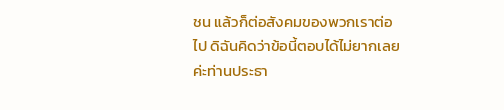ชน แล้วก็ต่อสังคมของพวกเราต่อไป ดิฉันคิดว่าข้อนี้ตอบได้ไม่ยากเลยค่ะท่านประธา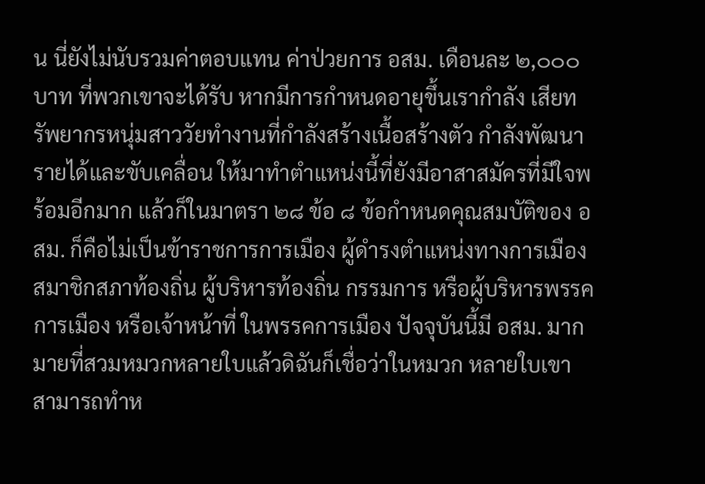น นี่ยังไม่นับรวมค่าตอบแทน ค่าป่วยการ อสม. เดือนละ ๒,๐๐๐ บาท ที่พวกเขาจะได้รับ หากมีการกำหนดอายุขึ้นเรากำลัง เสียทรัพยากรหนุ่มสาววัยทำงานที่กำลังสร้างเนื้อสร้างตัว กำลังพัฒนารายได้และขับเคลื่อน ให้มาทำตำแหน่งนี้ที่ยังมีอาสาสมัครที่มีใจพร้อมอีกมาก แล้วก็ในมาตรา ๒๘ ข้อ ๘ ข้อกำหนดคุณสมบัติของ อสม. ก็คือไม่เป็นข้าราชการการเมือง ผู้ดำรงตำแหน่งทางการเมือง สมาชิกสภาท้องถิ่น ผู้บริหารท้องถิ่น กรรมการ หรือผู้บริหารพรรคการเมือง หรือเจ้าหน้าที่ ในพรรคการเมือง ปัจจุบันนี้มี อสม. มากมายที่สวมหมวกหลายใบแล้วดิฉันก็เชื่อว่าในหมวก หลายใบเขาสามารถทำห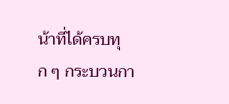น้าที่ได้ครบทุก ๆ กระบวนกา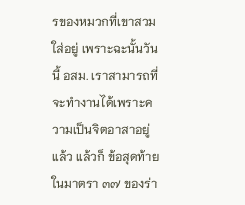รของหมวกที่เขาสวมใส่อยู่ เพราะฉะนั้นวันนี้ อสม. เราสามารถที่จะทำงานได้เพราะความเป็นจิตอาสาอยู่แล้ว แล้วก็ ข้อสุดท้ายในมาตรา ๓๗ ของร่า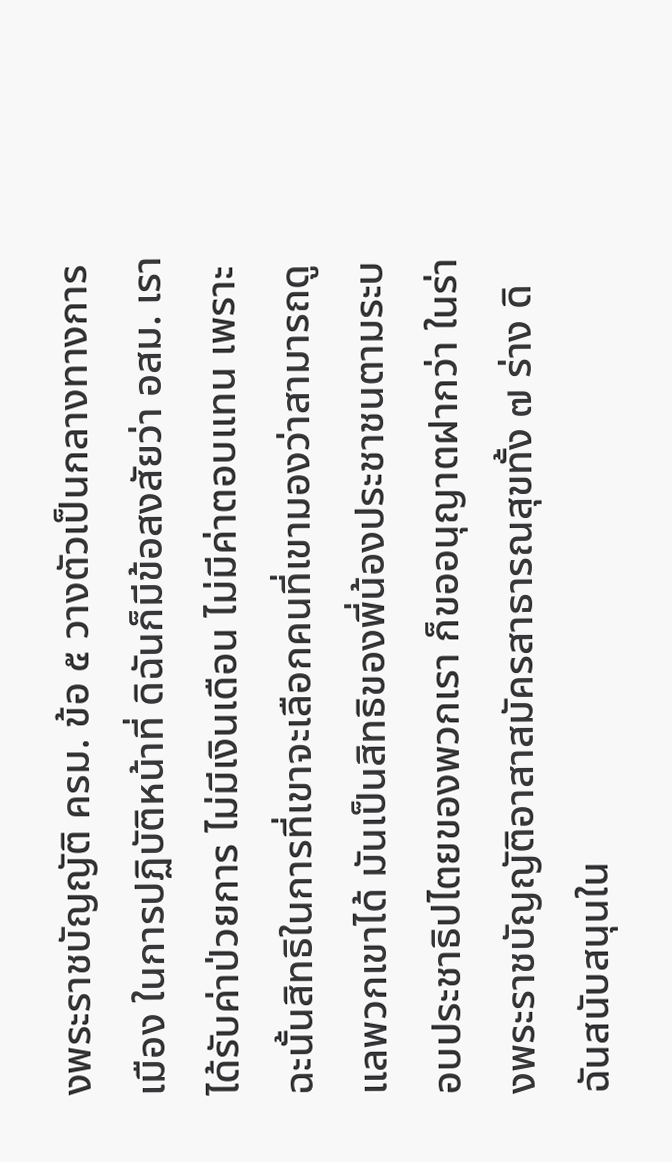งพระราชบัญญัติ ครม. ข้อ ๕ วางตัวเป็นกลางทางการเมือง ในการปฏิบัติหน้าที่ ดิฉันก็มีข้อสงสัยว่า อสม. เราได้รับค่าป่วยการ ไม่มีเงินเดือน ไม่มีค่าตอบแทน เพราะฉะนั้นสิทธิในการที่เขาจะเลือกคนที่เขามองว่าสามารถดูแลพวกเขาได้ มันเป็นสิทธิของพี่น้องประชาชนตามระบอบประชาธิปไตยของพวกเรา ก็ขออนุญาตฝากว่า ในร่างพระราชบัญญัติอาสาสมัครสาธารณสุขทั้ง ๗ ร่าง ดิฉันสนับสนุนใน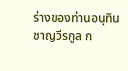ร่างของท่านอนุทิน ชาญวีรกูล ก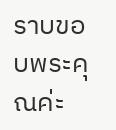ราบขอบพระคุณค่ะ